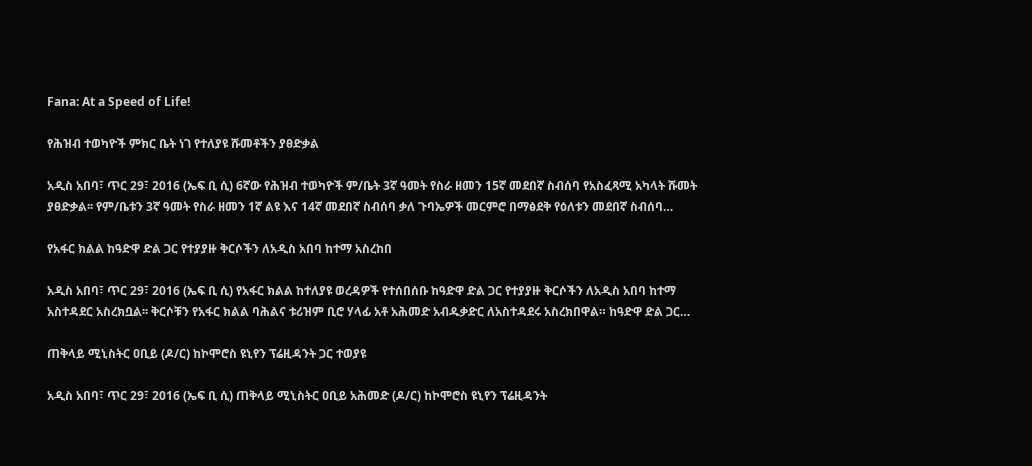Fana: At a Speed of Life!

የሕዝብ ተወካዮች ምክር ቤት ነገ የተለያዩ ሹመቶችን ያፀድቃል

አዲስ አበባ፣ ጥር 29፣ 2016 (ኤፍ ቢ ሲ) 6ኛው የሕዝብ ተወካዮች ም/ቤት 3ኛ ዓመት የስራ ዘመን 15ኛ መደበኛ ስብሰባ የአስፈጻሚ አካላት ሹመት ያፀድቃል፡፡ የም/ቤቱን 3ኛ ዓመት የስራ ዘመን 1ኛ ልዩ እና 14ኛ መደበኛ ስብሰባ ቃለ ጉባኤዎች መርምሮ በማፅደቅ የዕለቱን መደበኛ ስብሰባ…

የአፋር ክልል ከዓድዋ ድል ጋር የተያያዙ ቅርሶችን ለአዲስ አበባ ከተማ አስረከበ

አዲስ አበባ፣ ጥር 29፣ 2016 (ኤፍ ቢ ሲ) የአፋር ክልል ከተለያዩ ወረዳዎች የተሰበሰቡ ከዓድዋ ድል ጋር የተያያዙ ቅርሶችን ለአዲስ አበባ ከተማ አስተዳደር አስረክቧል፡፡ ቅርሶቹን የአፋር ክልል ባሕልና ቱሪዝም ቢሮ ሃላፊ አቶ አሕመድ አብዱቃድር ለአስተዳደሩ አስረክበዋል። ከዓድዋ ድል ጋር…

ጠቅላይ ሚኒስትር ዐቢይ (ዶ/ር) ከኮሞሮስ ዩኒየን ፕሬዚዳንት ጋር ተወያዩ

አዲስ አበባ፣ ጥር 29፣ 2016 (ኤፍ ቢ ሲ) ጠቅላይ ሚኒስትር ዐቢይ አሕመድ (ዶ/ር) ከኮሞሮስ ዩኒየን ፕሬዚዳንት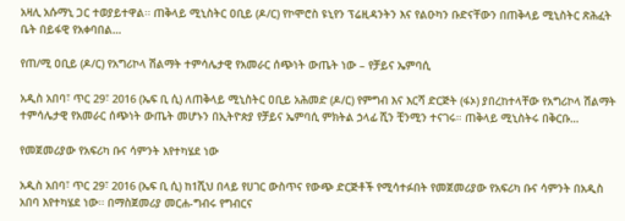አዛሊ አሱማኒ ጋር ተወያይተዋል፡፡ ጠቅላይ ሚኒስትር ዐቢይ (ዶ/ር) የኮሞሮስ ዩኒየን ፕሬዚዳንትን እና የልዑካን ቡድናቸውን በጠቅላይ ሚኒስትር ጽሕፈት ቤት በይፋዊ የአቀባበል…

የጠ/ሚ ዐቢይ (ዶ/ር) የአግሪኮላ ሽልማት ተምሳሌታዊ የአመራር ሰጭነት ውጤት ነው – የቻይና ኤምባሲ

አዲስ አበባ፣ ጥር 29፣ 2016 (ኤፍ ቢ ሲ) ለጠቅላይ ሚኒስትር ዐቢይ አሕመድ (ዶ/ር) የምግብ እና እርሻ ድርጅት (ፋኦ) ያበረከተላቸው የአግሪኮላ ሽልማት ተምሳሌታዊ የአመራር ሰጭነት ውጤት መሆኑን በኢትዮጵያ የቻይና ኤምባሲ ምክትል ኃላፊ ሺን ቺንሚን ተናገሩ። ጠቅላይ ሚኒስትሩ በቅርቡ…

የመጀመሪያው የአፍሪካ ቡና ሳምንት እየተካሄደ ነው

አዲስ አበባ፣ ጥር 29፣ 2016 (ኤፍ ቢ ሲ) ከ1ሺህ በላይ የሀገር ውስጥና የውጭ ድርጅቶች የሚሳተፉበት የመጀመሪያው የአፍሪካ ቡና ሳምንት በአዲስ አበባ እየተካሄደ ነው፡፡ በማስጀመሪያ መርሐ-ግብሩ የግብርና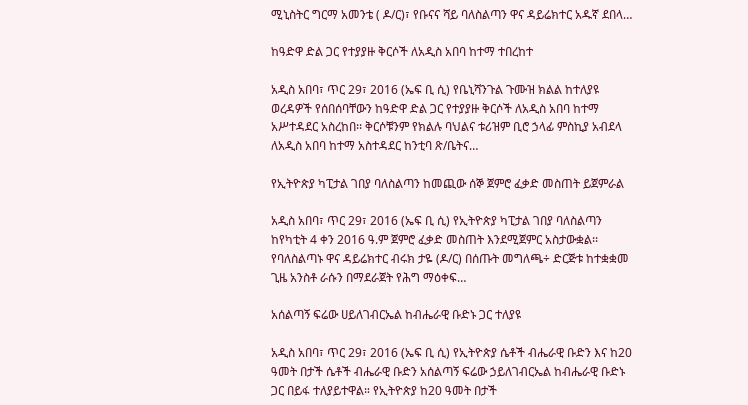ሚኒስትር ግርማ አመንቴ ( ዶ/ር)፣ የቡናና ሻይ ባለስልጣን ዋና ዳይሬክተር አዱኛ ደበላ…

ከዓድዋ ድል ጋር የተያያዙ ቅርሶች ለአዲስ አበባ ከተማ ተበረከተ

አዲስ አበባ፣ ጥር 29፣ 2016 (ኤፍ ቢ ሲ) የቤኒሻንጉል ጉሙዝ ክልል ከተለያዩ ወረዳዎች የሰበሰባቸውን ከዓድዋ ድል ጋር የተያያዙ ቅርሶች ለአዲስ አበባ ከተማ አሥተዳደር አስረከበ፡፡ ቅርሶቹንም የክልሉ ባህልና ቱሪዝም ቢሮ ኃላፊ ምስኪያ አብደላ ለአዲስ አበባ ከተማ አስተዳደር ከንቲባ ጽ/ቤትና…

የኢትዮጵያ ካፒታል ገበያ ባለስልጣን ከመጪው ሰኞ ጀምሮ ፈቃድ መስጠት ይጀምራል

አዲስ አበባ፣ ጥር 29፣ 2016 (ኤፍ ቢ ሲ) የኢትዮጵያ ካፒታል ገበያ ባለስልጣን ከየካቲት 4 ቀን 2016 ዓ.ም ጀምሮ ፈቃድ መስጠት እንደሚጀምር አስታውቋል፡፡ የባለስልጣኑ ዋና ዳይሬክተር ብሩክ ታዬ (ዶ/ር) በሰጡት መግለጫ÷ ድርጅቱ ከተቋቋመ ጊዜ አንስቶ ራሱን በማደራጀት የሕግ ማዕቀፍ…

አሰልጣኝ ፍሬው ሀይለገብርኤል ከብሔራዊ ቡድኑ ጋር ተለያዩ

አዲስ አበባ፣ ጥር 29፣ 2016 (ኤፍ ቢ ሲ) የኢትዮጵያ ሴቶች ብሔራዊ ቡድን እና ከ20 ዓመት በታች ሴቶች ብሔራዊ ቡድን አሰልጣኝ ፍሬው ኃይለገብርኤል ከብሔራዊ ቡድኑ ጋር በይፋ ተለያይተዋል። የኢትዮጵያ ከ20 ዓመት በታች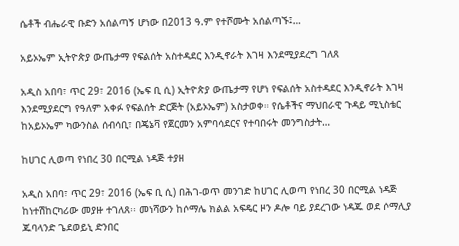ሴቶች ብሔራዊ ቡድን አሰልጣኝ ሆነው በ2013 ዓ.ም የተሾሙት አሰልጣኙ፤…

አይኦኤም ኢትዮጵያ ውጤታማ የፍልሰት አስተዳደር እንዲኖራት እገዛ እንደሚያደረግ ገለጸ

አዲስ አበባ፣ ጥር 29፣ 2016 (ኤፍ ቢ ሲ) ኢትዮጵያ ውጤታማ የሆነ የፍልሰት አስተዳደር እንዲኖራት እገዛ እንደሚያደርግ የዓለም አቀፉ የፍልሰት ድርጅት (አይኦኤም) አስታወቀ። የሴቶችና ማህበራዊ ጉዳይ ሚኒስቴር ከአይኦኤም ካውንስል ሰብሳቢ፣ በጄኔቫ የጀርመን አምባሳደርና የተባበሩት መንግስታት…

ከሀገር ሊወጣ የነበረ 30 በርሚል ነዳጅ ተያዘ

አዲስ አበባ፣ ጥር 29፣ 2016 (ኤፍ ቢ ሲ) በሕገ-ወጥ መንገድ ከሀገር ሊወጣ የነበረ 30 በርሚል ነዳጅ ከነተሽከርካሪው መያዙ ተገለጸ፡፡ መነሻውን ከሶማሌ ክልል አፍዴር ዞን ዶሎ ባይ ያደረገው ነዳጁ ወደ ሶማሊያ ጁባላንድ ጌደወይኒ ድንበር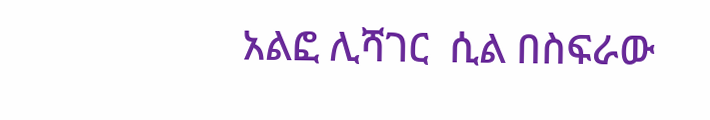አልፎ ሊሻገር  ሲል በስፍራው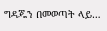ግዳጁን በመወጣት ላይ…